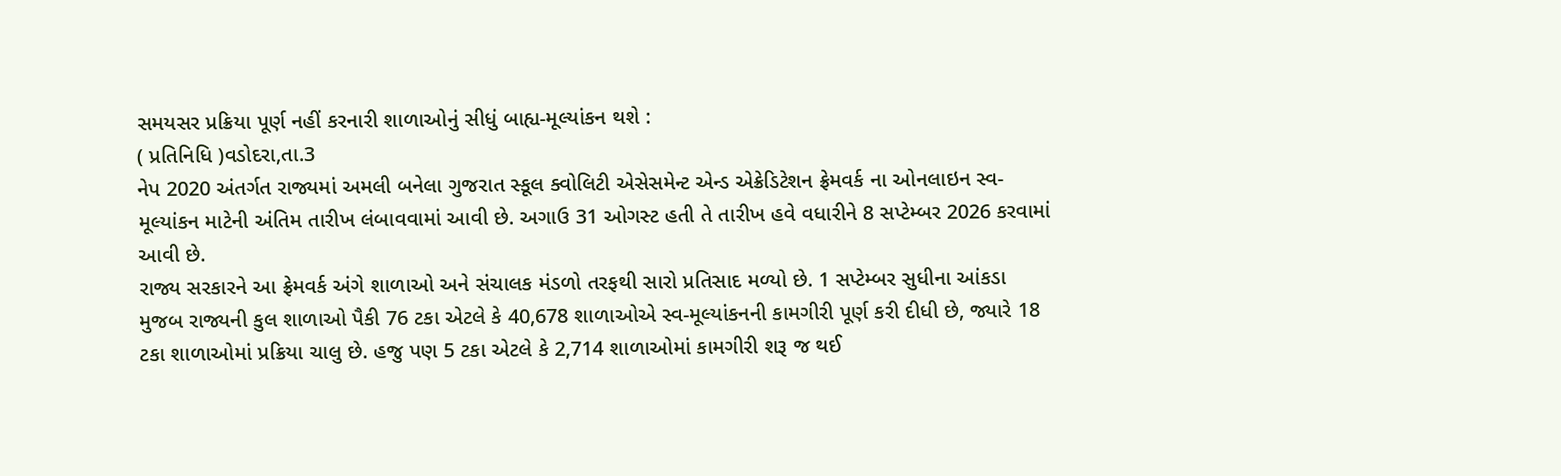સમયસર પ્રક્રિયા પૂર્ણ નહીં કરનારી શાળાઓનું સીધું બાહ્ય-મૂલ્યાંકન થશે :
( પ્રતિનિધિ )વડોદરા,તા.3
નેપ 2020 અંતર્ગત રાજ્યમાં અમલી બનેલા ગુજરાત સ્કૂલ ક્વોલિટી એસેસમેન્ટ એન્ડ એક્રેડિટેશન ફ્રેમવર્ક ના ઓનલાઇન સ્વ-મૂલ્યાંકન માટેની અંતિમ તારીખ લંબાવવામાં આવી છે. અગાઉ 31 ઓગસ્ટ હતી તે તારીખ હવે વધારીને 8 સપ્ટેમ્બર 2026 કરવામાં આવી છે.
રાજ્ય સરકારને આ ફ્રેમવર્ક અંગે શાળાઓ અને સંચાલક મંડળો તરફથી સારો પ્રતિસાદ મળ્યો છે. 1 સપ્ટેમ્બર સુધીના આંકડા મુજબ રાજ્યની કુલ શાળાઓ પૈકી 76 ટકા એટલે કે 40,678 શાળાઓએ સ્વ-મૂલ્યાંકનની કામગીરી પૂર્ણ કરી દીધી છે, જ્યારે 18 ટકા શાળાઓમાં પ્રક્રિયા ચાલુ છે. હજુ પણ 5 ટકા એટલે કે 2,714 શાળાઓમાં કામગીરી શરૂ જ થઈ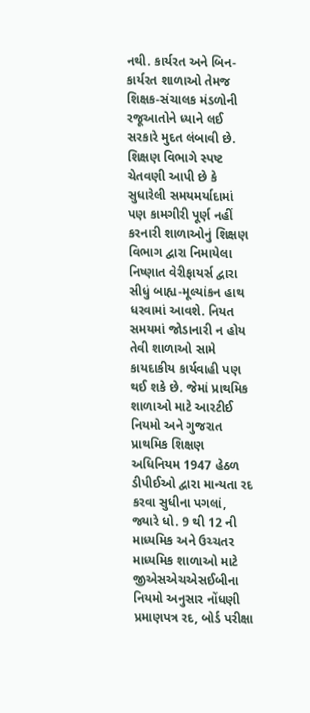નથી. કાર્યરત અને બિન-કાર્યરત શાળાઓ તેમજ શિક્ષક-સંચાલક મંડળોની રજૂઆતોને ધ્યાને લઈ સરકારે મુદત લંબાવી છે. શિક્ષણ વિભાગે સ્પષ્ટ ચેતવણી આપી છે કે સુધારેલી સમયમર્યાદામાં પણ કામગીરી પૂર્ણ નહીં કરનારી શાળાઓનું શિક્ષણ વિભાગ દ્વારા નિમાયેલા નિષ્ણાત વેરીફાયર્સ દ્વારા સીધું બાહ્ય-મૂલ્યાંકન હાથ ધરવામાં આવશે. નિયત સમયમાં જોડાનારી ન હોય તેવી શાળાઓ સામે કાયદાકીય કાર્યવાહી પણ થઈ શકે છે. જેમાં પ્રાથમિક શાળાઓ માટે આરટીઈ નિયમો અને ગુજરાત પ્રાથમિક શિક્ષણ અધિનિયમ 1947 હેઠળ ડીપીઈઓ દ્વારા માન્યતા રદ કરવા સુધીના પગલાં, જ્યારે ધો. 9 થી 12 ની માધ્યમિક અને ઉચ્ચતર માધ્યમિક શાળાઓ માટે જીએસએચએસઈબીના નિયમો અનુસાર નોંધણી પ્રમાણપત્ર રદ, બોર્ડ પરીક્ષા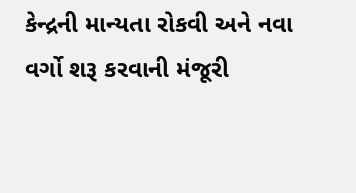કેન્દ્રની માન્યતા રોકવી અને નવા વર્ગો શરૂ કરવાની મંજૂરી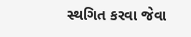સ્થગિત કરવા જેવા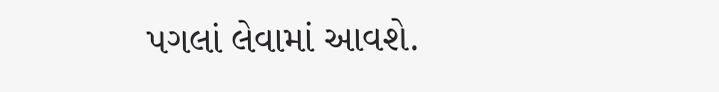પગલાં લેવામાં આવશે.